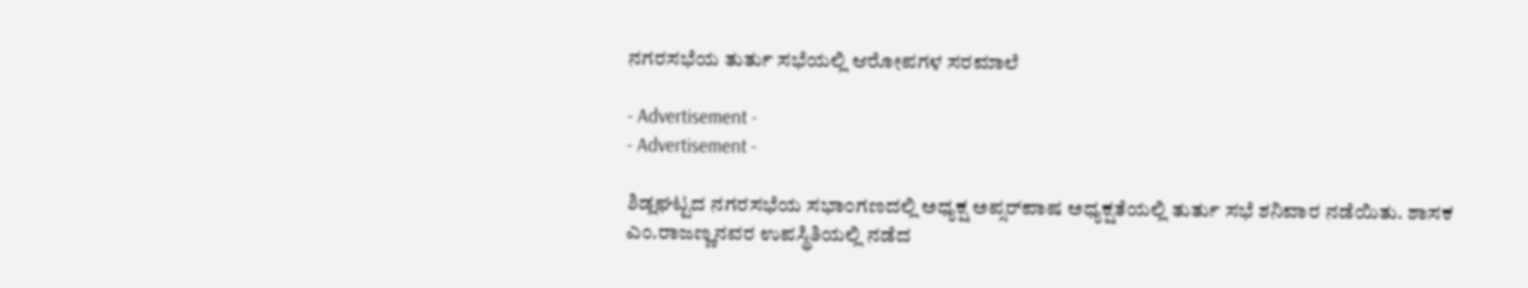ನಗರಸಭೆಯ ತುರ್ತು ಸಭೆಯಲ್ಲಿ ಆರೋಪಗಳ ಸರಮಾಲೆ

- Advertisement -
- Advertisement -

ಶಿಡ್ಲಘಟ್ಟದ ನಗರಸಭೆಯ ಸಭಾಂಗಣದಲ್ಲಿ ಅಧ್ಯಕ್ಷ ಅಪ್ಸರ್‌ಪಾಷ ಅಧ್ಯಕ್ಷತೆಯಲ್ಲಿ ತುರ್ತು ಸಭೆ ಶನಿವಾರ ನಡೆಯಿತು. ಶಾಸಕ ಎಂ.ರಾಜಣ್ಣನವರ ಉಪಸ್ಥಿತಿಯಲ್ಲಿ ನಡೆದ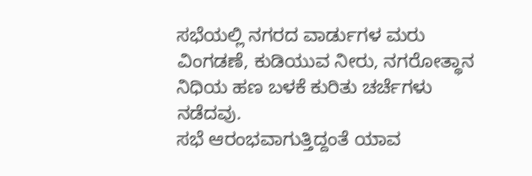ಸಭೆಯಲ್ಲಿ ನಗರದ ವಾರ್ಡುಗಳ ಮರು ವಿಂಗಡಣೆ, ಕುಡಿಯುವ ನೀರು, ನಗರೋತ್ಥಾನ ನಿಧಿಯ ಹಣ ಬಳಕೆ ಕುರಿತು ಚರ್ಚೆಗಳು ನಡೆದವು.
ಸಭೆ ಆರಂಭವಾಗುತ್ತಿದ್ದಂತೆ ಯಾವ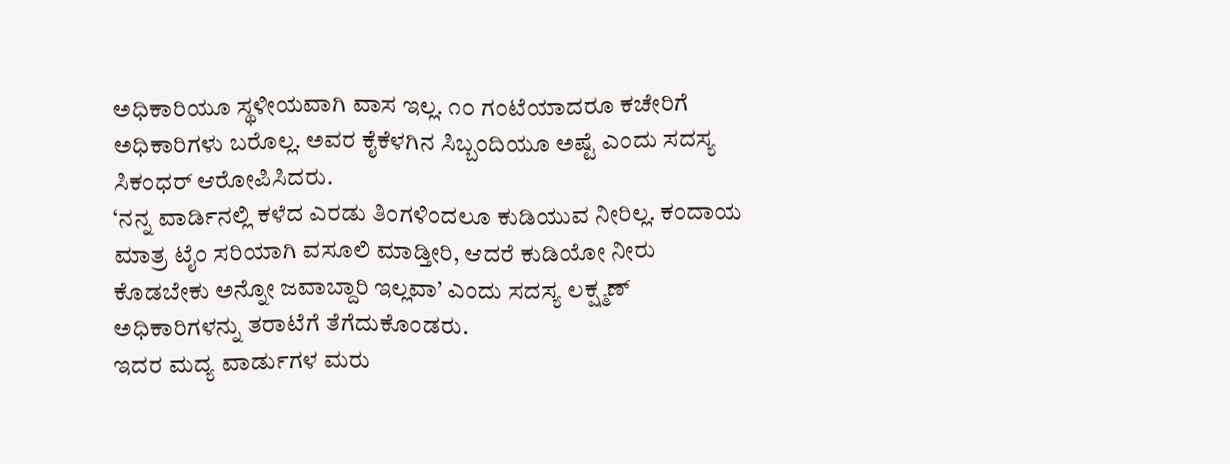ಅಧಿಕಾರಿಯೂ ಸ್ಥಳೀಯವಾಗಿ ವಾಸ ಇಲ್ಲ. ೧೦ ಗಂಟೆಯಾದರೂ ಕಚೇರಿಗೆ ಅಧಿಕಾರಿಗಳು ಬರೊಲ್ಲ. ಅವರ ಕೈಕೆಳಗಿನ ಸಿಬ್ಬಂದಿಯೂ ಅಷ್ಟೆ ಎಂದು ಸದಸ್ಯ ಸಿಕಂಧರ್ ಆರೋಪಿಸಿದರು.
‘ನನ್ನ ವಾರ್ಡಿನಲ್ಲಿ ಕಳೆದ ಎರಡು ತಿಂಗಳಿಂದಲೂ ಕುಡಿಯುವ ನೀರಿಲ್ಲ. ಕಂದಾಯ ಮಾತ್ರ ಟೈಂ ಸರಿಯಾಗಿ ವಸೂಲಿ ಮಾಡ್ತೀರಿ, ಆದರೆ ಕುಡಿಯೋ ನೀರು ಕೊಡಬೇಕು ಅನ್ನೋ ಜವಾಬ್ದಾರಿ ಇಲ್ಲವಾ’ ಎಂದು ಸದಸ್ಯ ಲಕ್ಷ್ಮಣ್ ಅಧಿಕಾರಿಗಳನ್ನು ತರಾಟೆಗೆ ತೆಗೆದುಕೊಂಡರು.
ಇದರ ಮದ್ಯ ವಾರ್ಡುಗಳ ಮರು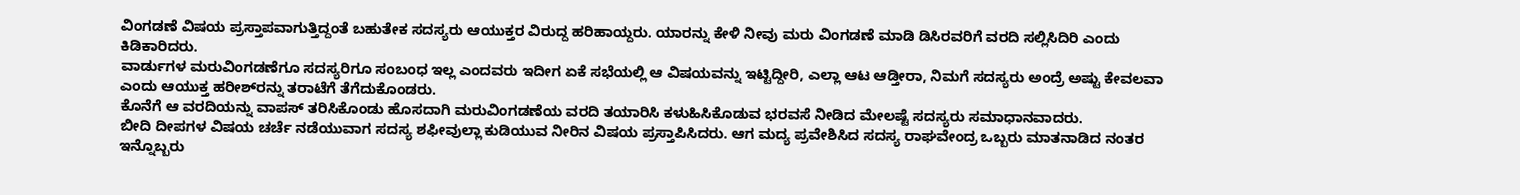ವಿಂಗಡಣೆ ವಿಷಯ ಪ್ರಸ್ತಾಪವಾಗುತ್ತಿದ್ದಂತೆ ಬಹುತೇಕ ಸದಸ್ಯರು ಆಯುಕ್ತರ ವಿರುದ್ದ ಹರಿಹಾಯ್ದರು. ಯಾರನ್ನು ಕೇಳಿ ನೀವು ಮರು ವಿಂಗಡಣೆ ಮಾಡಿ ಡಿಸಿರವರಿಗೆ ವರದಿ ಸಲ್ಲಿಸಿದಿರಿ ಎಂದು ಕಿಡಿಕಾರಿದರು.
ವಾರ್ಡುಗಳ ಮರುವಿಂಗಡಣೆಗೂ ಸದಸ್ಯರಿಗೂ ಸಂಬಂಧ ಇಲ್ಲ ಎಂದವರು ಇದೀಗ ಏಕೆ ಸಭೆಯಲ್ಲಿ ಆ ವಿಷಯವನ್ನು ಇಟ್ಟಿದ್ದೀರಿ, ಎಲ್ಲಾ ಆಟ ಆಡ್ತೀರಾ, ನಿಮಗೆ ಸದಸ್ಯರು ಅಂದ್ರೆ ಅಷ್ಟು ಕೇವಲವಾ ಎಂದು ಆಯುಕ್ತ ಹರೀಶ್‌ರನ್ನು ತರಾಟೆಗೆ ತೆಗೆದುಕೊಂಡರು.
ಕೊನೆಗೆ ಆ ವರದಿಯನ್ನು ವಾಪಸ್ ತರಿಸಿಕೊಂಡು ಹೊಸದಾಗಿ ಮರುವಿಂಗಡಣೆಯ ವರದಿ ತಯಾರಿಸಿ ಕಳುಹಿಸಿಕೊಡುವ ಭರವಸೆ ನೀಡಿದ ಮೇಲಷ್ಟೆ ಸದಸ್ಯರು ಸಮಾಧಾನವಾದರು.
ಬೀದಿ ದೀಪಗಳ ವಿಷಯ ಚರ್ಚೆ ನಡೆಯುವಾಗ ಸದಸ್ಯ ಶಫೀವುಲ್ಲಾ ಕುಡಿಯುವ ನೀರಿನ ವಿಷಯ ಪ್ರಸ್ತಾಪಿಸಿದರು. ಆಗ ಮದ್ಯ ಪ್ರವೇಶಿಸಿದ ಸದಸ್ಯ ರಾಘವೇಂದ್ರ ಒಬ್ಬರು ಮಾತನಾಡಿದ ನಂತರ ಇನ್ನೊಬ್ಬರು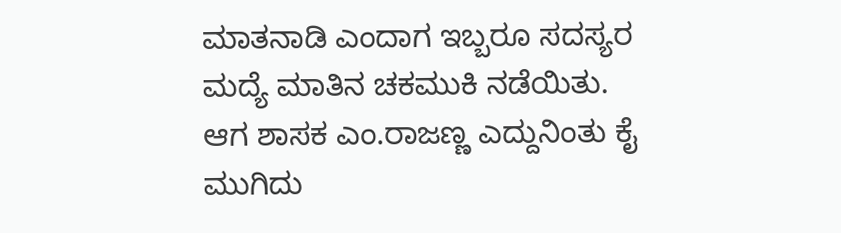ಮಾತನಾಡಿ ಎಂದಾಗ ಇಬ್ಬರೂ ಸದಸ್ಯರ ಮದ್ಯೆ ಮಾತಿನ ಚಕಮುಕಿ ನಡೆಯಿತು.
ಆಗ ಶಾಸಕ ಎಂ.ರಾಜಣ್ಣ ಎದ್ದುನಿಂತು ಕೈ ಮುಗಿದು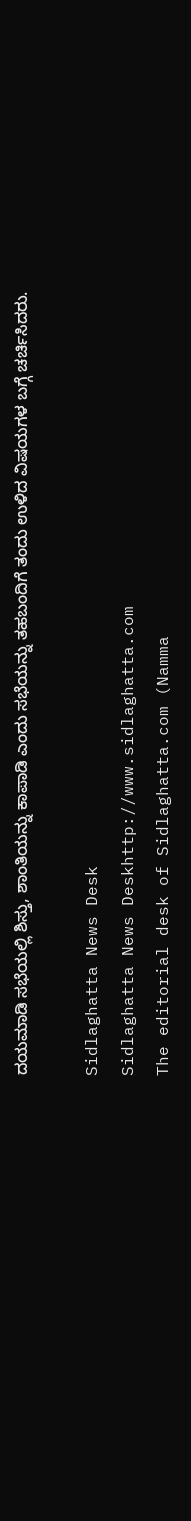ದಯಮಾಡಿ ಸಭೆಯಲ್ಲಿ ಶಿಸ್ತು, ಶಾಂತಿಯನ್ನು ಕಾಪಾಡಿ ಎಂದು ಸಭೆಯನ್ನು ತಹಬಂದಿಗೆ ತಂದು ಉಳಿದ ವಿಷಯಗಳ ಬಗ್ಗೆ ಚರ್ಚಿಸಿದರು.

Sidlaghatta News Desk
Sidlaghatta News Deskhttp://www.sidlaghatta.com
The editorial desk of Sidlaghatta.com (Namma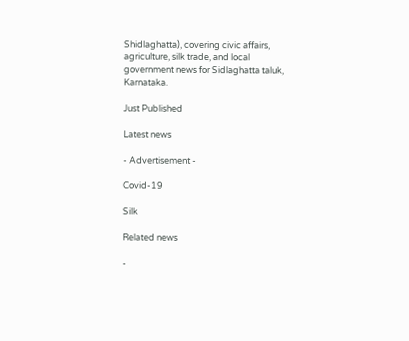Shidlaghatta), covering civic affairs, agriculture, silk trade, and local government news for Sidlaghatta taluk, Karnataka.

Just Published

Latest news

- Advertisement -

Covid-19

Silk

Related news

-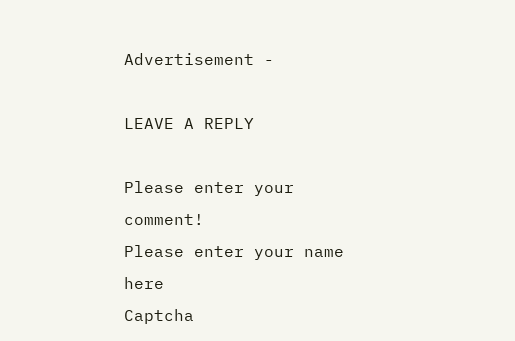Advertisement -

LEAVE A REPLY

Please enter your comment!
Please enter your name here
Captcha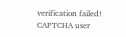verification failed!
CAPTCHA user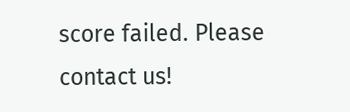score failed. Please contact us!